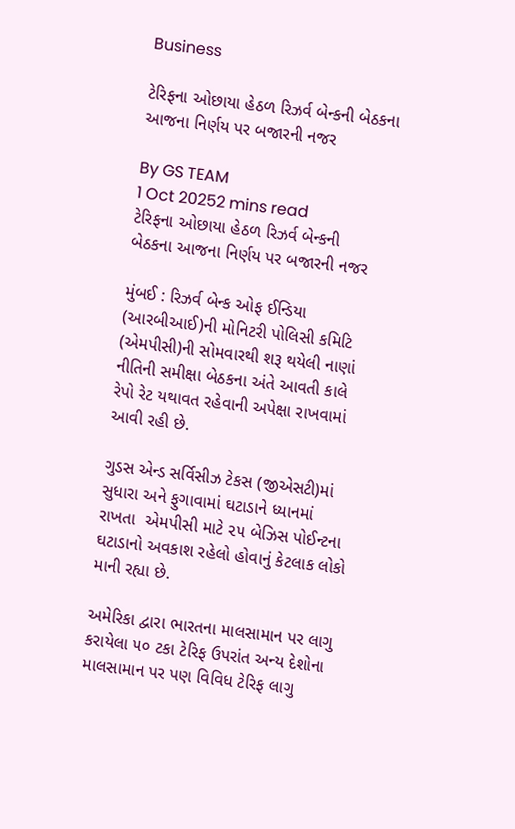Business

ટેરિફના ઓછાયા હેઠળ રિઝર્વ બેન્કની બેઠકના આજના નિર્ણય પર બજારની નજર

By GS TEAM
1 Oct 20252 mins read
ટેરિફના ઓછાયા હેઠળ રિઝર્વ બેન્કની  બેઠકના આજના નિર્ણય પર બજારની નજર

મુંબઈ : રિઝર્વ બેન્ક ઓફ ઈન્ડિયા (આરબીઆઈ)ની મોનિટરી પોલિસી કમિટિ (એમપીસી)ની સોમવારથી શરૂ થયેલી નાણાં નીતિની સમીક્ષા બેઠકના અંતે આવતી કાલે રેપો રેટ યથાવત રહેવાની અપેક્ષા રાખવામાં આવી રહી છે.

ગુડસ એન્ડ સર્વિસીઝ ટેકસ (જીએસટી)માં સુધારા અને ફુગાવામાં ઘટાડાને ધ્યાનમાં રાખતા  એમપીસી માટે ૨૫ બેઝિસ પોઈન્ટના ઘટાડાનો અવકાશ રહેલો હોવાનું કેટલાક લોકો માની રહ્યા છે.

અમેરિકા દ્વારા ભારતના માલસામાન પર લાગુ કરાયેલા ૫૦ ટકા ટેરિફ ઉપરાંત અન્ય દેશોના માલસામાન પર પણ વિવિધ ટેરિફ લાગુ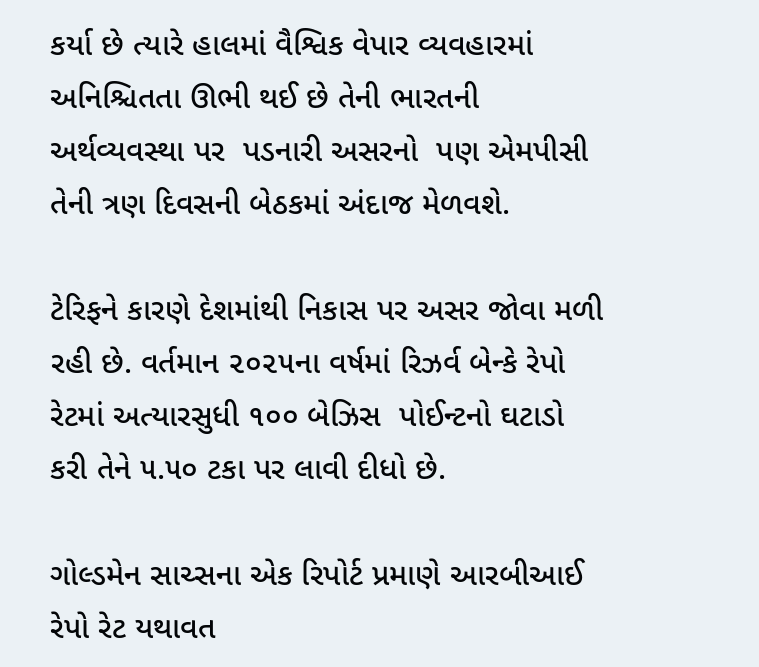કર્યા છે ત્યારે હાલમાં વૈશ્વિક વેપાર વ્યવહારમાં અનિશ્ચિતતા ઊભી થઈ છે તેની ભારતની અર્થવ્યવસ્થા પર  પડનારી અસરનો  પણ એમપીસી તેની ત્રણ દિવસની બેઠકમાં અંદાજ મેળવશે.

ટેરિફને કારણે દેશમાંથી નિકાસ પર અસર જોવા મળી રહી છે. વર્તમાન ૨૦૨૫ના વર્ષમાં રિઝર્વ બેન્કે રેપો રેટમાં અત્યારસુધી ૧૦૦ બેઝિસ  પોઈન્ટનો ઘટાડો કરી તેને ૫.૫૦ ટકા પર લાવી દીધો છે.

ગોલ્ડમેન સાચ્સના એક રિપોર્ટ પ્રમાણે આરબીઆઈ રેપો રેટ યથાવત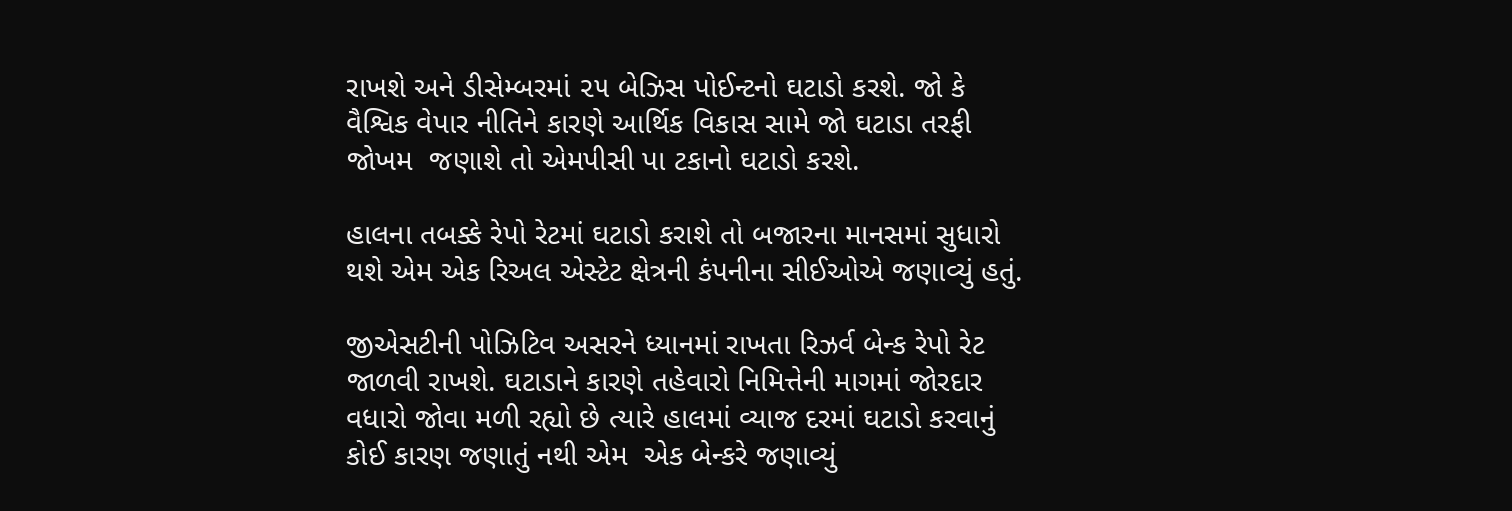રાખશે અને ડીસેમ્બરમાં ૨૫ બેઝિસ પોઈન્ટનો ઘટાડો કરશે. જો કે વૈશ્વિક વેપાર નીતિને કારણે આર્થિક વિકાસ સામે જો ઘટાડા તરફી જોખમ  જણાશે તો એમપીસી પા ટકાનો ઘટાડો કરશે.

હાલના તબક્કે રેપો રેટમાં ઘટાડો કરાશે તો બજારના માનસમાં સુધારો થશે એમ એક રિઅલ એસ્ટેટ ક્ષેત્રની કંપનીના સીઈઓએ જણાવ્યું હતું.

જીએસટીની પોઝિટિવ અસરને ધ્યાનમાં રાખતા રિઝર્વ બેન્ક રેપો રેટ જાળવી રાખશે. ઘટાડાને કારણે તહેવારો નિમિત્તેની માગમાં જોરદાર વધારો જોવા મળી રહ્યો છે ત્યારે હાલમાં વ્યાજ દરમાં ઘટાડો કરવાનું કોઈ કારણ જણાતું નથી એમ  એક બેન્કરે જણાવ્યું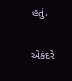હતું.

એકંદરે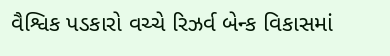વૈશ્વિક પડકારો વચ્ચે રિઝર્વ બેન્ક વિકાસમાં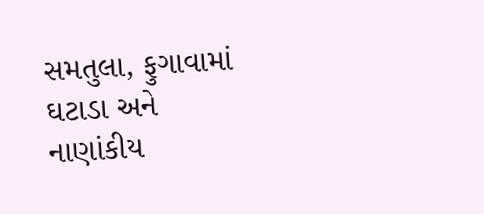સમતુલા, ફુગાવામાં ઘટાડા અને નાણાંકીય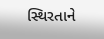સ્થિરતાને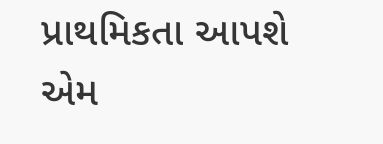પ્રાથમિકતા આપશે એમ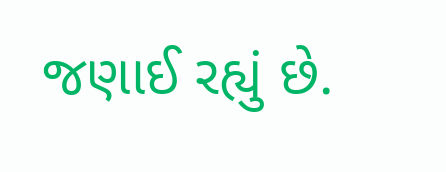જણાઈ રહ્યું છે.